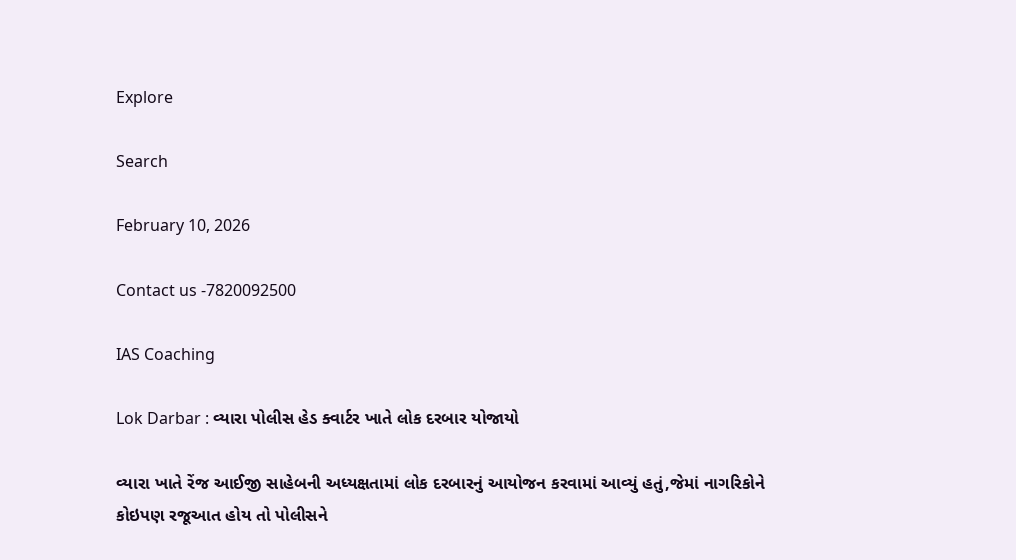Explore

Search

February 10, 2026

Contact us -7820092500

IAS Coaching

Lok Darbar : વ્યારા પોલીસ હેડ ક્વાર્ટર ખાતે લોક દરબાર યોજાયો

વ્યારા ખાતે રેંજ આઈજી સાહેબની અધ્યક્ષતામાં લોક દરબારનું આયોજન કરવામાં આવ્યું હતું,જેમાં નાગરિકોને કોઇપણ રજૂઆત હોય તો પોલીસને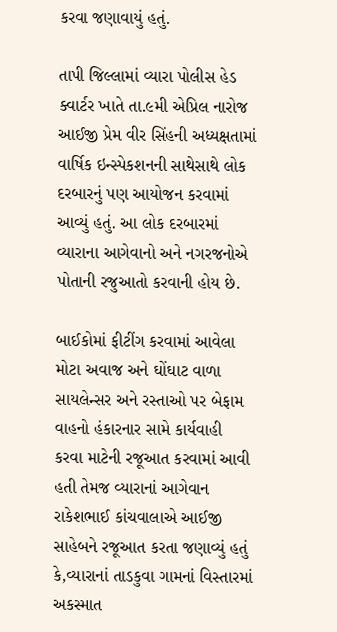કરવા જણાવાયું હતું.

તાપી જિલ્લામાં વ્યારા પોલીસ હેડ ક્વાર્ટર ખાતે તા.૯મી એપ્રિલ નારોજ આઈજી પ્રેમ વીર સિંહની અધ્યક્ષતામાં વાર્ષિક ઇન્સ્પેકશનની સાથેસાથે લોક દરબારનું પણ આયોજન કરવામાં આવ્યું હતું. આ લોક દરબારમાં વ્યારાના આગેવાનો અને નગરજનોએ પોતાની રજુઆતો કરવાની હોય છે.

બાઈકોમાં ફીટીંગ કરવામાં આવેલા મોટા અવાજ અને ઘોંઘાટ વાળા સાયલેન્સર અને રસ્તાઓ પર બેફામ વાહનો હંકારનાર સામે કાર્યવાહી કરવા માટેની રજૂઆત કરવામાં આવી હતી તેમજ વ્યારાનાં આગેવાન રાકેશભાઈ કાંચવાલાએ આઈજી સાહેબને રજૂઆત કરતા જણાવ્યું હતું કે,વ્યારાનાં તાડકુવા ગામનાં વિસ્તારમાં અકસ્માત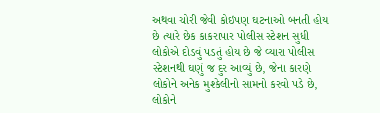અથવા ચોરી જેવી કોઇપણ ઘટનાઓ બનતી હોય છે ત્યારે છેક કાકરાપાર પોલીસ સ્ટેશન સુધી લોકોએ દોડવું પડતું હોય છે જે વ્યારા પોલીસ સ્ટેશનથી ઘણું જ દુર આવ્યું છે, જેના કારણે લોકોને અનેક મુશ્કેલીનો સામનો કરવો પડે છે, લોકોને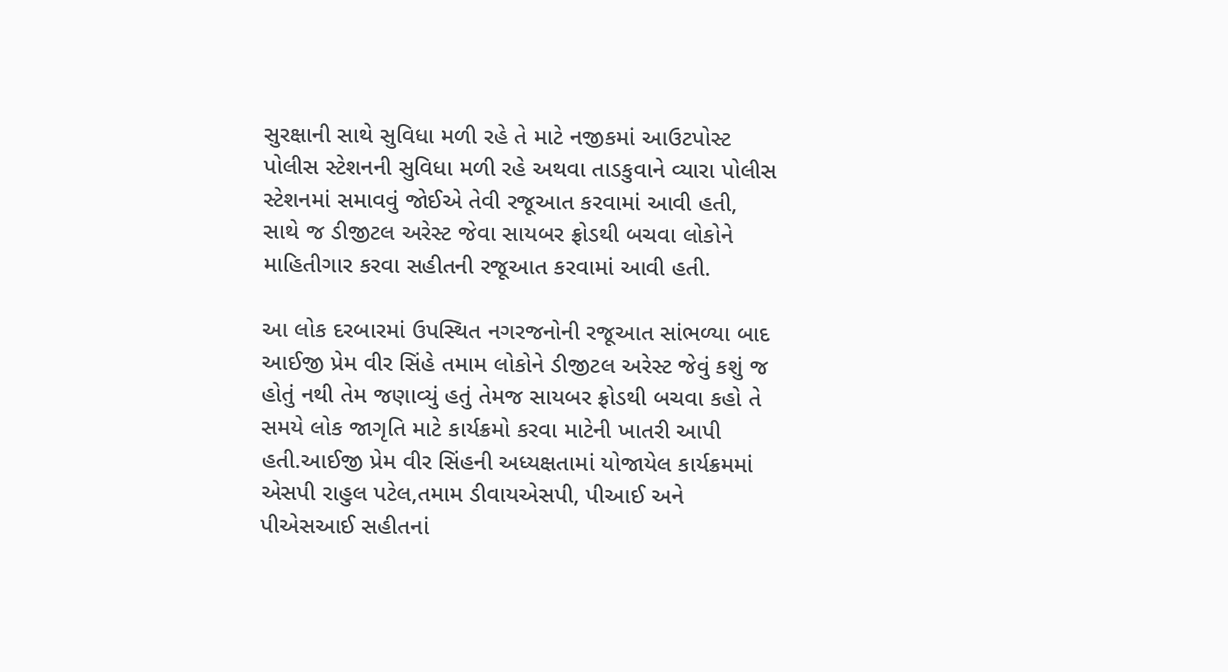સુરક્ષાની સાથે સુવિધા મળી રહે તે માટે નજીકમાં આઉટપોસ્ટ પોલીસ સ્ટેશનની સુવિધા મળી રહે અથવા તાડકુવાને વ્યારા પોલીસ સ્ટેશનમાં સમાવવું જોઈએ તેવી રજૂઆત કરવામાં આવી હતી, સાથે જ ડીજીટલ અરેસ્ટ જેવા સાયબર ફ્રોડથી બચવા લોકોને માહિતીગાર કરવા સહીતની રજૂઆત કરવામાં આવી હતી.

આ લોક દરબારમાં ઉપસ્થિત નગરજનોની રજૂઆત સાંભળ્યા બાદ આઈજી પ્રેમ વીર સિંહે તમામ લોકોને ડીજીટલ અરેસ્ટ જેવું કશું જ હોતું નથી તેમ જણાવ્યું હતું તેમજ સાયબર ફ્રોડથી બચવા કહો તે સમયે લોક જાગૃતિ માટે કાર્યક્રમો કરવા માટેની ખાતરી આપી હતી.આઈજી પ્રેમ વીર સિંહની અધ્યક્ષતામાં યોજાયેલ કાર્યક્રમમાં એસપી રાહુલ પટેલ,તમામ ડીવાયએસપી, પીઆઈ અને પીએસઆઈ સહીતનાં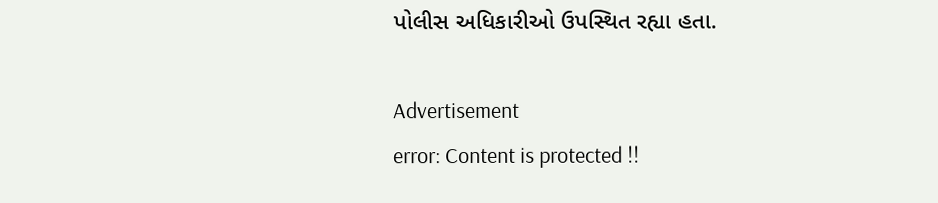પોલીસ અધિકારીઓ ઉપસ્થિત રહ્યા હતા.

Advertisement
error: Content is protected !!